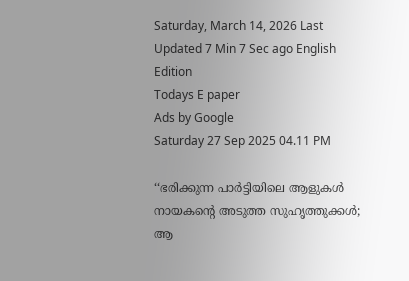Saturday, March 14, 2026 Last Updated 7 Min 7 Sec ago English Edition
Todays E paper
Ads by Google
Saturday 27 Sep 2025 04.11 PM

‘‘ഭരിക്കുന്ന പാർട്ടിയിലെ ആളുകൾ നായകന്റെ അടുത്ത സുഹൃത്തുക്കൾ; ആ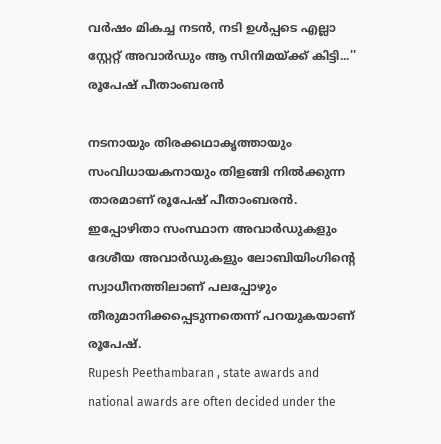വര്‍ഷം മികച്ച നടൻ, നടി ഉൾപ്പടെ എല്ലാ സ്റ്റേറ്റ് അവാർഡും ആ സിനിമയ്ക്ക് കിട്ടി...'' രൂപേഷ് പീതാംബരൻ

നടനായും തിരക്കഥാകൃത്തായും സംവിധായകനായും തിളങ്ങി നില്‍ക്കുന്ന താരമാണ് രൂപേഷ് പീതാംബരന്‍. ഇപ്പോഴിതാ സംസ്ഥാന അവാര്‍ഡുകളും ദേശീയ അവാര്‍ഡുകളും ലോബിയിംഗിന്റെ സ്വാധീനത്തിലാണ് പലപ്പോഴും തീരുമാനിക്കപ്പെടുന്നതെന്ന് പറയുകയാണ് രൂപേഷ്.
Rupesh Peethambaran , state awards and national awards are often decided under the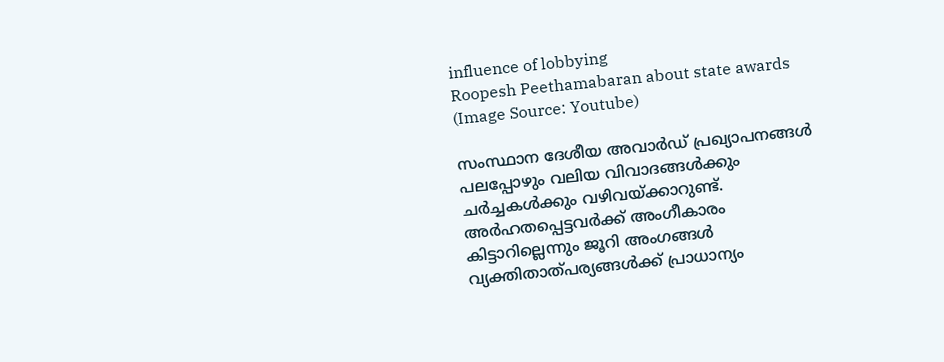influence of lobbying
Roopesh Peethamabaran about state awards (Image Source: Youtube)

സംസ്ഥാന ദേശീയ അവാര്‍ഡ് പ്രഖ്യാപനങ്ങള്‍ പലപ്പോഴും വലിയ വിവാദങ്ങള്‍ക്കും ചര്‍ച്ചകള്‍ക്കും വഴിവയ്ക്കാറുണ്ട്. അര്‍ഹതപ്പെട്ടവര്‍ക്ക് അംഗീകാരം കിട്ടാറില്ലെന്നും ജൂറി അംഗങ്ങള്‍ വ്യക്തിതാത്പര്യങ്ങള്‍ക്ക് പ്രാധാന്യം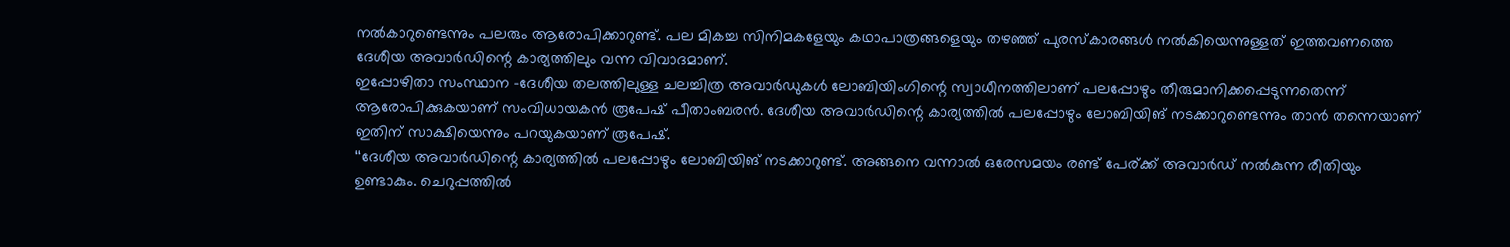നല്‍കാറുണ്ടെന്നും പലരും ആരോപിക്കാറുണ്ട്. പല മികച്ച സിനിമകളേയും കഥാപാത്രങ്ങളെയും തഴഞ്ഞ് പുരസ്കാരങ്ങള്‍ നല്‍കിയെന്നുള്ളത് ഇത്തവണത്തെ ദേശീയ അവാര്‍ഡിന്റെ കാര്യത്തിലും വന്ന വിവാദമാണ്.
ഇപ്പോഴിതാ സംസ്ഥാന -ദേശീയ തലത്തിലുള്ള ചലച്ചിത്ര അവാര്‍ഡുകള്‍ ലോബിയിംഗിന്റെ സ്വാധീനത്തിലാണ് പലപ്പോഴും തീരുമാനിക്കപ്പെടുന്നതെന്ന് ആരോപിക്കുകയാണ് സംവിധായകന്‍ രൂപേഷ് പീതാംബരന്‍. ദേശീയ അവാര്‍ഡിന്റെ കാര്യത്തില്‍ പലപ്പോഴും ലോബിയിങ് നടക്കാറുണ്ടെന്നും താന്‍ തന്നെയാണ് ഇതിന് സാക്ഷിയെന്നും പറയുകയാണ് രൂപേഷ്.
‘‘ദേശീയ അവാര്‍ഡിന്റെ കാര്യത്തില്‍ പലപ്പോഴും ലോബിയിങ് നടക്കാറുണ്ട്. അങ്ങനെ വന്നാല്‍ ഒരേസമയം രണ്ട് പേര്ക്ക് അവാര്‍ഡ് നല്‍കുന്ന രീതിയും ഉണ്ടാകും. ചെറുപ്പത്തില്‍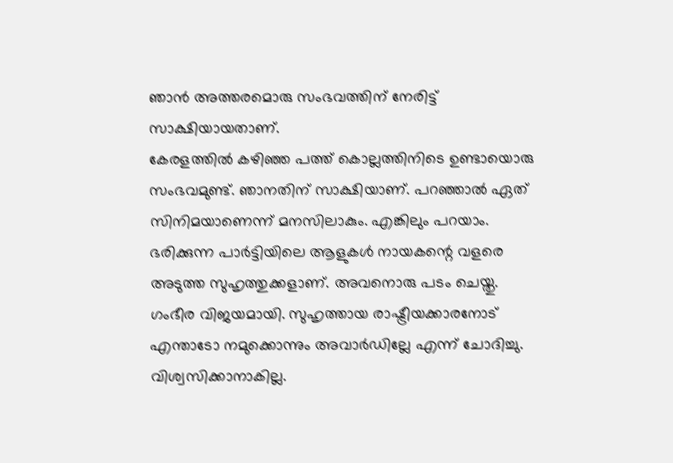ഞാന്‍ അത്തരമൊരു സംഭവത്തിന് നേരിട്ട് സാക്ഷിയായതാണ്.
കേരളത്തില്‍ കഴിഞ്ഞ പത്ത് കൊല്ലത്തിനിടെ ഉണ്ടായൊരു സംഭവമുണ്ട്. ഞാനതിന് സാക്ഷിയാണ്. പറഞ്ഞാല്‍ ഏത് സിനിമയാണെന്ന് മനസിലാകും. എങ്കിലും പറയാം. ഭരിക്കുന്ന പാര്‍ട്ടിയിലെ ആളുകള്‍ നായകന്റെ വളരെ അടുത്ത സുഹൃത്തുക്കളാണ്. അവനൊരു പടം ചെയ്തു. ഗംഭീര വിജയമായി. സുഹൃത്തായ രാഷ്ട്രീയക്കാരനോട് എന്താടോ നമുക്കൊന്നും അവാര്‍ഡില്ലേ എന്ന് ചോദിച്ചു. വിശ്വസിക്കാനാകില്ല.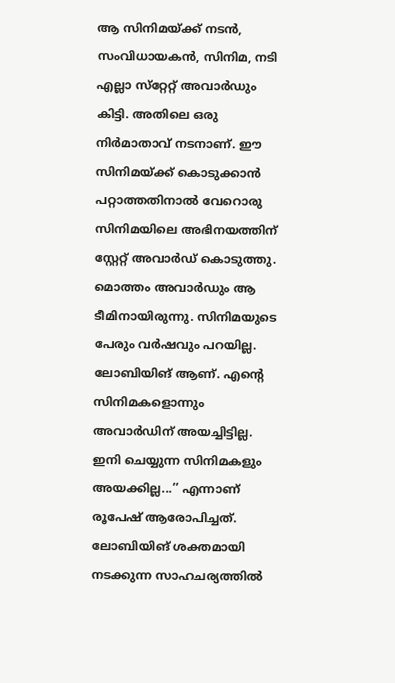ആ സിനിമയ്ക്ക് നടന്‍, സംവിധായകന്‍, സിനിമ, നടി എല്ലാ സ്‌റ്റേറ്റ് അവാര്‍ഡും കിട്ടി. അതിലെ ഒരു നിര്‍മാതാവ് നടനാണ്. ഈ സിനിമയ്ക്ക് കൊടുക്കാന്‍ പറ്റാത്തതിനാല്‍ വേറൊരു സിനിമയിലെ അഭിനയത്തിന് സ്റ്റേറ്റ് അവാര്‍ഡ് കൊടുത്തു. മൊത്തം അവാര്‍ഡും ആ ടീമിനായിരുന്നു. സിനിമയുടെ പേരും വര്‍ഷവും പറയില്ല. ലോബിയിങ് ആണ്. എന്റെ സിനിമകളൊന്നും അവാര്‍ഡിന് അയച്ചിട്ടില്ല. ഇനി ചെയ്യുന്ന സിനിമകളും അയക്കില്ല...’’ എന്നാണ് രൂപേഷ് ആരോപിച്ചത്.
ലോബിയിങ് ശക്തമായി നടക്കുന്ന സാഹചര്യത്തില്‍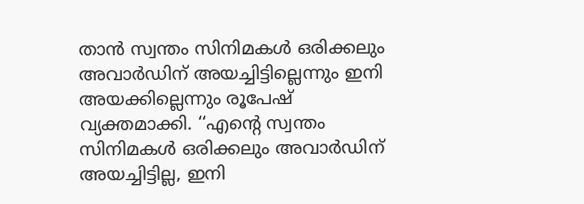താന്‍ സ്വന്തം സിനിമകള്‍ ഒരിക്കലും അവാര്‍ഡിന് അയച്ചിട്ടില്ലെന്നും ഇനി അയക്കില്ലെന്നും രൂപേഷ് വ്യക്തമാക്കി. ‘‘എന്റെ സ്വന്തം സിനിമകള്‍ ഒരിക്കലും അവാര്‍ഡിന് അയച്ചിട്ടില്ല, ഇനി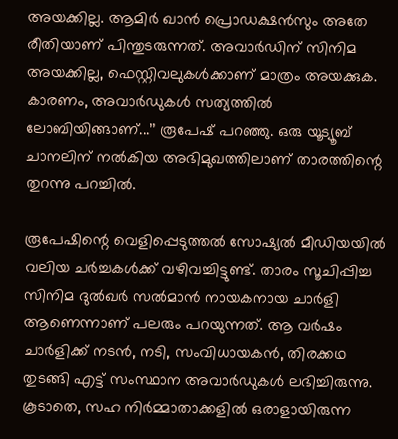അയക്കില്ല. ആമിര്‍ ഖാന്‍ പ്രൊഡക്ഷന്‍സും അതേ രീതിയാണ് പിന്തുടരുന്നത്. അവാര്‍ഡിന് സിനിമ അയക്കില്ല, ഫെസ്റ്റിവലുകള്‍ക്കാണ് മാത്രം അയക്കുക. കാരണം, അവാര്‍ഡുകള്‍ സത്യത്തില്‍ ലോബിയിങ്ങാണ്...’’ രൂപേഷ് പറഞ്ഞു. ഒരു യൂട്യൂബ് ചാനലിന് നല്‍കിയ അഭിമുഖത്തിലാണ് താരത്തിന്റെ തുറന്നു പറച്ചില്‍.

രൂപേഷിന്റെ വെളിപ്പെടുത്തല്‍ സോഷ്യല്‍ മീഡിയയില്‍ വലിയ ചര്‍ച്ചകള്‍ക്ക് വഴിവച്ചിട്ടുണ്ട്. താരം സൂചിപ്പിച്ച സിനിമ ദുല്‍ഖര്‍ സല്‍മാന്‍ നായകനായ ചാര്‍ളി ആണെന്നാണ് പലരും പറയുന്നത്. ആ വര്‍ഷം ചാര്‍ളിക്ക് നടന്‍, നടി, സംവിധായകന്‍, തിരക്കഥ തുടങ്ങി എട്ട് സംസ്ഥാന അവാര്‍ഡുകള്‍ ലഭിച്ചിരുന്നു. കൂടാതെ, സഹ നിർമ്മാതാക്കളിൽ ഒരാളായിരുന്ന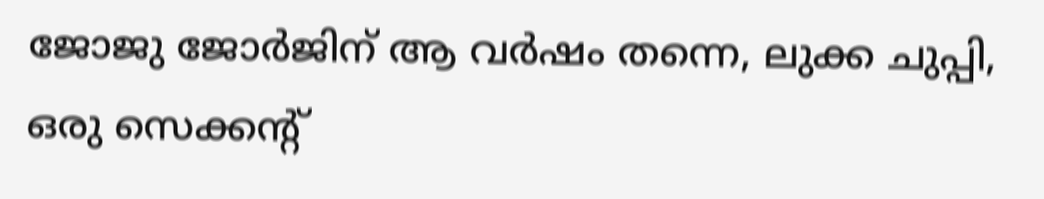ജോജു ജോർജിന് ആ വർഷം തന്നെ, ലുക്ക ചുപ്പി, ഒരു സെക്കന്റ്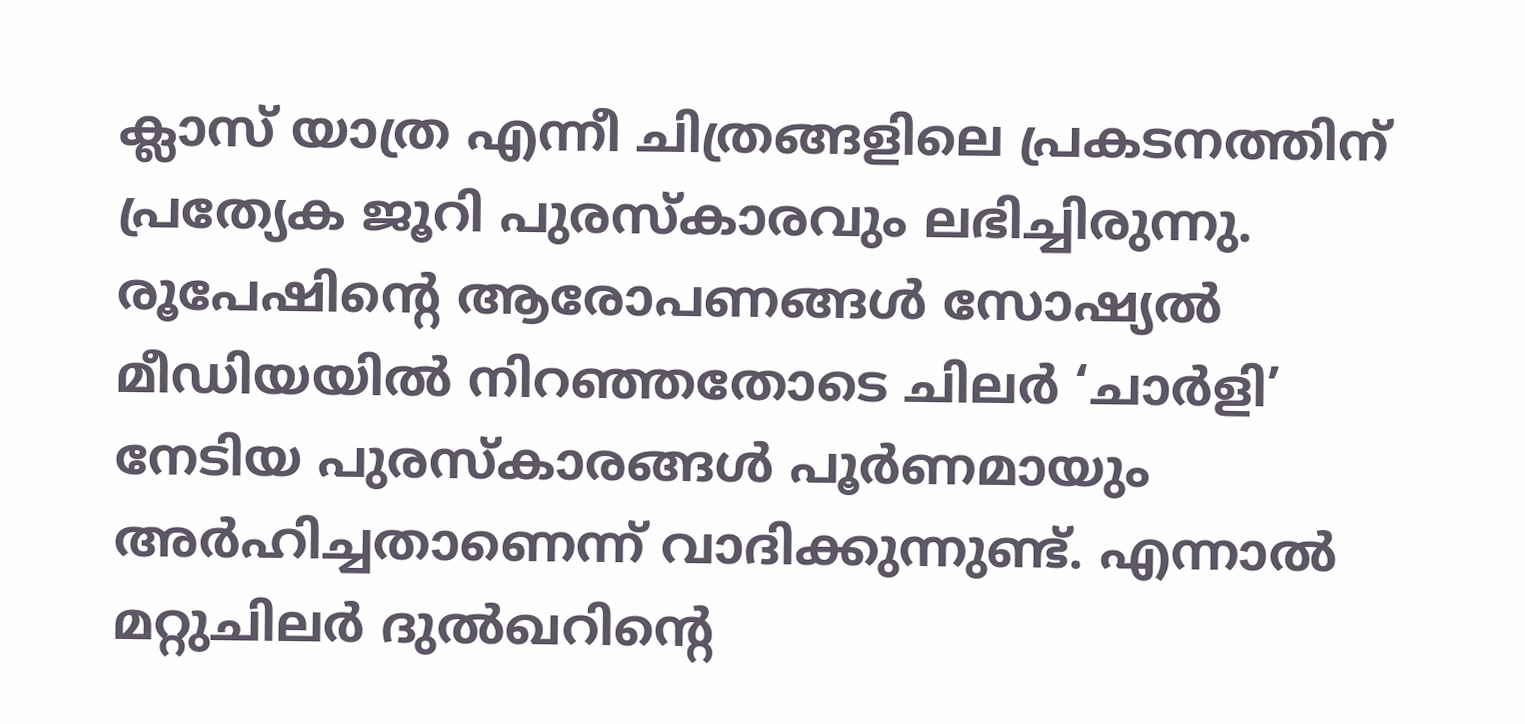ക്ലാസ് യാത്ര എന്നീ ചിത്രങ്ങളിലെ പ്രകടനത്തിന് പ്രത്യേക ജൂറി പുരസ്കാരവും ലഭിച്ചിരുന്നു.
രൂപേഷിന്റെ ആരോപണങ്ങള്‍ സോഷ്യല്‍ മീഡിയയില്‍ നിറഞ്ഞതോടെ ചിലര്‍ ‘ചാര്‍ളി’ നേടിയ പുരസ്‌കാരങ്ങള്‍ പൂര്‍ണമായും അര്‍ഹിച്ചതാണെന്ന് വാദിക്കുന്നുണ്ട്. എന്നാല്‍ മറ്റുചിലര്‍ ദുല്‍ഖറിന്റെ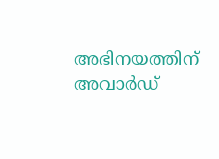അഭിനയത്തിന് അവാര്‍ഡ്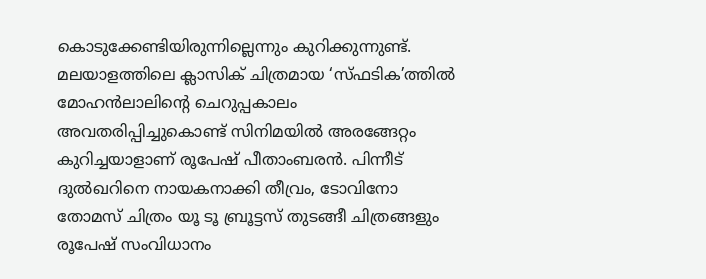കൊടുക്കേണ്ടിയിരുന്നില്ലെന്നും കുറിക്കുന്നുണ്ട്.
മലയാളത്തിലെ ക്ലാസിക് ചിത്രമായ ‘സ്ഫടിക’ത്തില്‍ മോഹൻലാലിന്റെ ചെറുപ്പകാലം അവതരിപ്പിച്ചുകൊണ്ട് സിനിമയിൽ അരങ്ങേറ്റം കുറിച്ചയാളാണ് രൂപേഷ് പീതാംബരൻ. പിന്നീട് ദുൽഖറിനെ നായകനാക്കി തീവ്രം, ടോവിനോ തോമസ് ചിത്രം യൂ ടൂ ബ്രൂട്ടസ് തുടങ്ങീ ചിത്രങ്ങളും രൂപേഷ് സംവിധാനം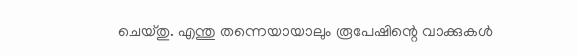ചെയ്തു. എന്തു തന്നെയായാലും രൂപേഷിന്റെ വാക്കുകള്‍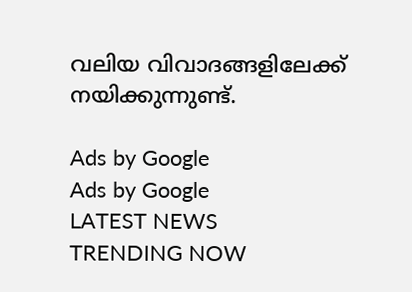വലിയ വിവാദങ്ങളിലേക്ക് നയിക്കുന്നുണ്ട്.

Ads by Google
Ads by Google
LATEST NEWS
TRENDING NOW